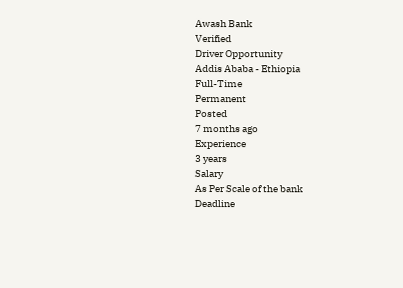Awash Bank
Verified
Driver Opportunity
Addis Ababa - Ethiopia
Full-Time
Permanent
Posted
7 months ago
Experience
3 years
Salary
As Per Scale of the bank
Deadline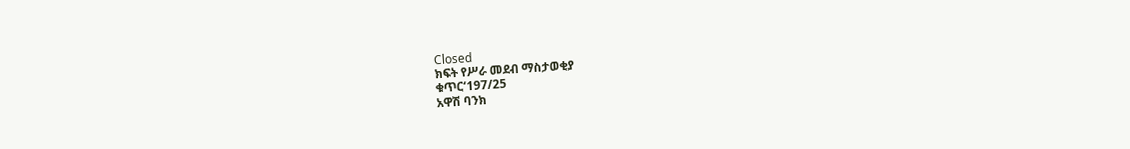Closed
ክፍት የሥራ መደብ ማስታወቂያ
ቁጥር‘197/25
አዋሽ ባንክ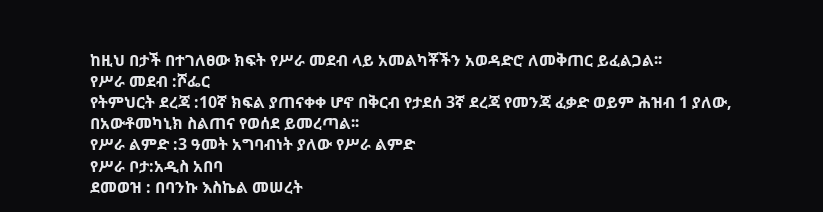ከዚህ በታች በተገለፀው ክፍት የሥራ መደብ ላይ አመልካቾችን አወዳድሮ ለመቅጠር ይፈልጋል፡፡
የሥራ መደብ :ሾፌር
የትምህርት ደረጃ :10ኛ ክፍል ያጠናቀቀ ሆኖ በቅርብ የታደሰ 3ኛ ደረጃ የመንጃ ፈቃድ ወይም ሕዝብ 1 ያለው, በአውቶመካኒክ ስልጠና የወሰደ ይመረጣል፡፡
የሥራ ልምድ :3 ዓመት አግባብነት ያለው የሥራ ልምድ
የሥራ ቦታ:አዲስ አበባ
ደመወዝ : በባንኩ እስኬል መሠረት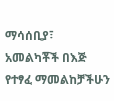ማሳሰቢያ፣ አመልካቾች በእጅ የተፃፈ ማመልከቻችሁን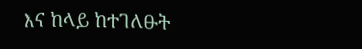እና ከላይ ከተገለፁት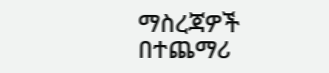ማስረጃዎች በተጨማሪ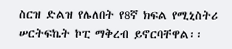ስርዝ ድልዝ የሌለበት የ8ኛ ክፍል የሚኒስትሪ ሠርትፍኬት ኮፒ ማቅረብ ይኖርባቸዋል፡፡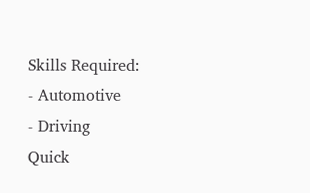Skills Required:
- Automotive
- Driving
Quick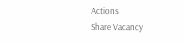Actions
Share Vacancy